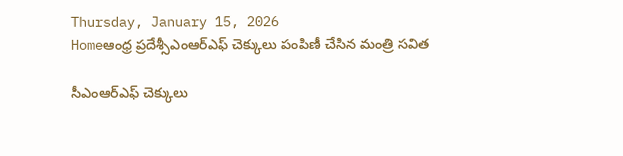Thursday, January 15, 2026
Homeఆంధ్ర ప్రదేశ్సీఎంఆర్ఎఫ్ చెక్కులు పంపిణీ చేసిన మంత్రి సవిత

సీఎంఆర్ఎఫ్ చెక్కులు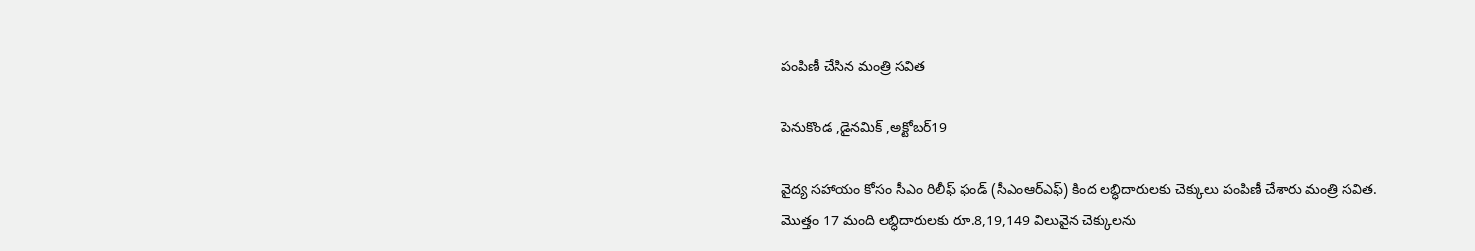పంపిణీ చేసిన మంత్రి సవిత

పెనుకొండ ,డైనమిక్ ,అక్టోబర్19

వైద్య సహాయం కోసం సీఎం రిలీఫ్ ఫండ్‌ (సీఎంఆర్ఎఫ్‌) కింద లబ్ధిదారులకు చెక్కులు పంపిణీ చేశారు మంత్రి సవిత. మొత్తం 17 మంది లబ్ధిదారులకు రూ.8,19,149 విలువైన చెక్కులను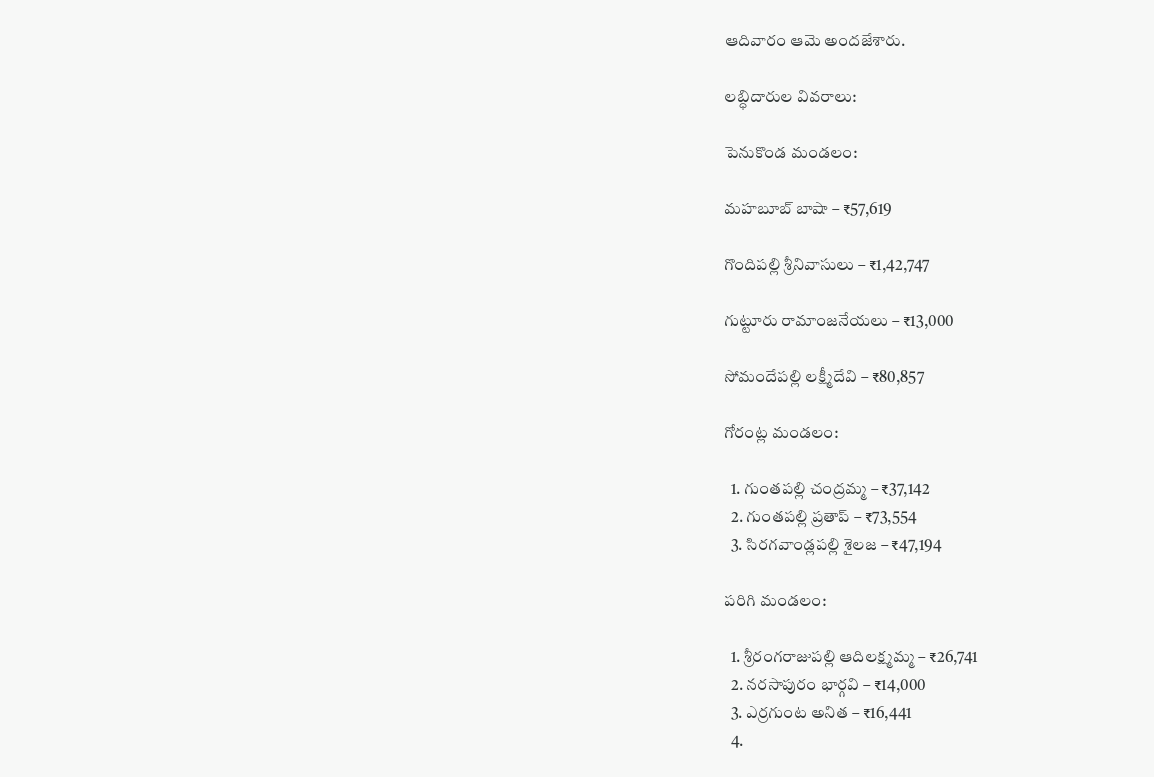ఆదివారం ఆమె అందజేశారు.

లబ్ధిదారుల వివరాలు:

పెనుకొండ మండలం:

మహబూబ్ బాషా – ₹57,619

గొందిపల్లి శ్రీనివాసులు – ₹1,42,747

గుట్టూరు రామాంజనేయలు – ₹13,000

సోమందేపల్లి లక్ష్మీదేవి – ₹80,857

గోరంట్ల మండలం:

  1. గుంతపల్లి చంద్రమ్మ – ₹37,142
  2. గుంతపల్లి ప్రతాప్ – ₹73,554
  3. సిరగవాండ్లపల్లి శైలజ – ₹47,194

పరిగి మండలం:

  1. శ్రీరంగరాజుపల్లి ఆదిలక్ష్మమ్మ – ₹26,741
  2. నరసాపురం భార్గవి – ₹14,000
  3. ఎర్రగుంట అనిత – ₹16,441
  4.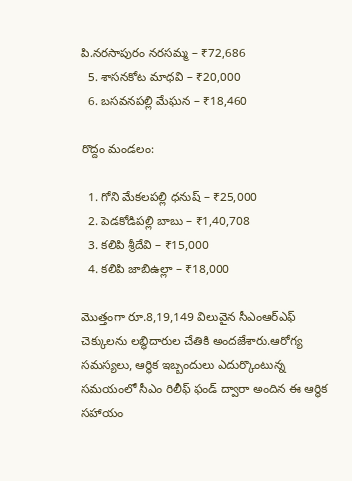పి.నరసాపురం నరసమ్మ – ₹72,686
  5. శాసనకోట మాధవి – ₹20,000
  6. బసవనపల్లి మేఘన – ₹18,460

రొద్దం మండలం:

  1. గోని మేకలపల్లి ధనుష్ – ₹25,000
  2. పెడకోడిపల్లి బాబు – ₹1,40,708
  3. కలిపి శ్రీదేవి – ₹15,000
  4. కలిపి జాబిఉల్లా – ₹18,000

మొత్తంగా రూ.8,19,149 విలువైన సీఎంఆర్ఎఫ్‌ చెక్కులను లబ్ధిదారుల చేతికి అందజేశారు.ఆరోగ్య సమస్యలు, ఆర్థిక ఇబ్బందులు ఎదుర్కొంటున్న సమయంలో సీఎం రిలీఫ్ ఫండ్‌ ద్వారా అందిన ఈ ఆర్థిక సహాయం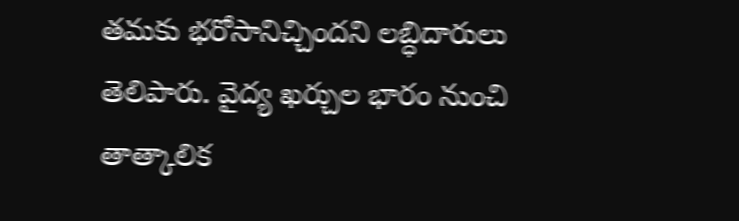తమకు భరోసానిచ్చిందని లబ్ధిదారులు తెలిపారు. వైద్య ఖర్చుల భారం నుంచి తాత్కాలిక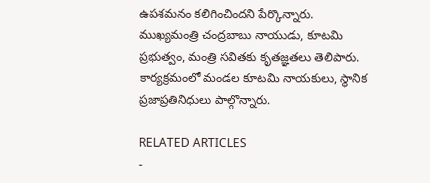ఉపశమనం కలిగించిందని పేర్కొన్నారు. ముఖ్యమంత్రి చంద్రబాబు నాయుడు, కూటమి ప్రభుత్వం, మంత్రి సవితకు కృతజ్ఞతలు తెలిపారు. కార్యక్రమంలో మండల కూటమి నాయకులు, స్థానిక ప్రజాప్రతినిధులు పాల్గొన్నారు.

RELATED ARTICLES
-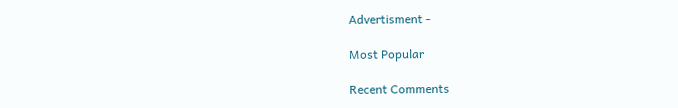Advertisment -

Most Popular

Recent Comments